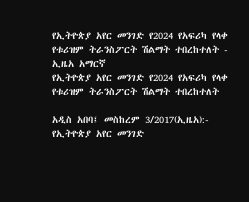የኢትዮጵያ አየር መንገድ የ2024 የአፍሪካ የላቀ የቱሪዝም ትራንስፖርት ሽልማት ተበረከተለት - ኢዜአ አማርኛ
የኢትዮጵያ አየር መንገድ የ2024 የአፍሪካ የላቀ የቱሪዝም ትራንስፖርት ሽልማት ተበረከተለት

አዲስ አበባ፤ መስከረም 3/2017(ኢዜአ):- የኢትዮጵያ አየር መንገድ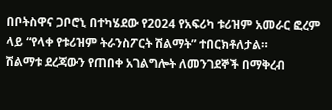በቦትስዋና ጋቦሮኒ በተካሄደው የ2024 የአፍሪካ ቱሪዝም አመራር ፎረም ላይ “የላቀ የቱሪዝም ትራንስፖርት ሽልማት” ተበርክቶለታል።
ሽልማቱ ደረጃውን የጠበቀ አገልግሎት ለመንገደኞች በማቅረብ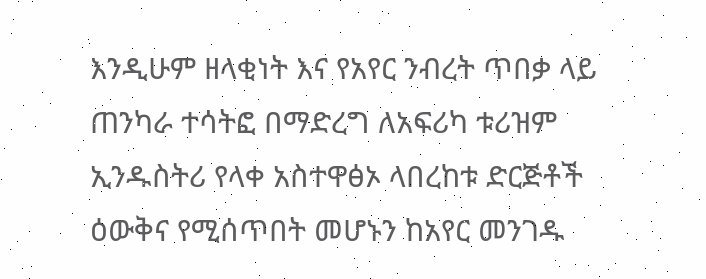እንዲሁም ዘላቂነት እና የአየር ንብረት ጥበቃ ላይ ጠንካራ ተሳትፎ በማድረግ ለአፍሪካ ቱሪዝም ኢንዱስትሪ የላቀ አስተዋፅኦ ላበረከቱ ድርጅቶች ዕውቅና የሚሰጥበት መሆኑን ከአየር መንገዱ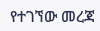የተገኘው መረጃ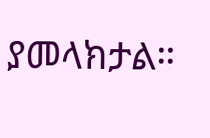ያመላክታል።